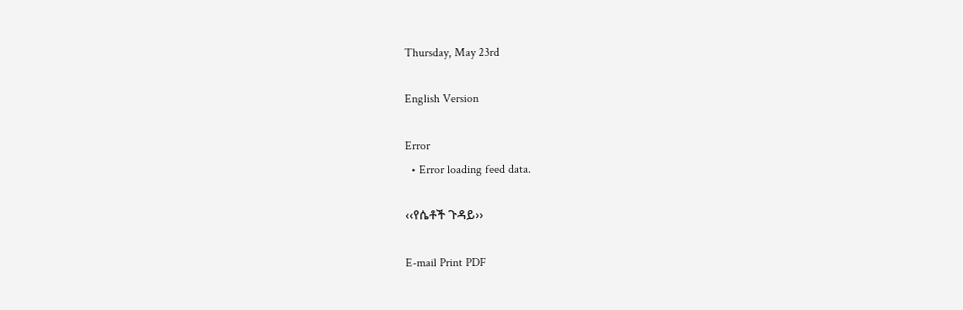Thursday, May 23rd

English Version

Error
  • Error loading feed data.

‹‹የሴቶች ጉዳይ››

E-mail Print PDF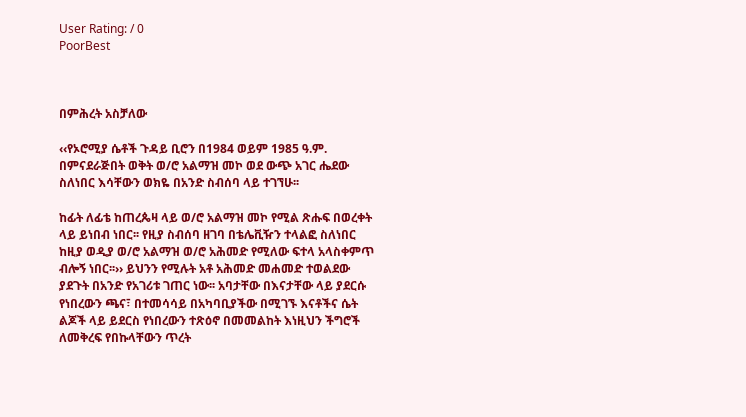User Rating: / 0
PoorBest



በምሕረት አስቻለው

‹‹የኦሮሚያ ሴቶች ጉዳይ ቢሮን በ1984 ወይም 1985 ዓ.ም. በምናደራጅበት ወቅት ወ/ሮ አልማዝ መኮ ወደ ውጭ አገር ሔደው ስለነበር እሳቸውን ወክዬ በአንድ ስብሰባ ላይ ተገኘሁ፡፡

ከፊት ለፊቴ ከጠረጴዛ ላይ ወ/ሮ አልማዝ መኮ የሚል ጽሑፍ በወረቀት ላይ ይነበብ ነበር፡፡ የዚያ ስብሰባ ዘገባ በቴሌቪዥን ተላልፎ ስለነበር ከዚያ ወዲያ ወ/ሮ አልማዝ ወ/ሮ አሕመድ የሚለው ፍተላ አላስቀምጥ ብሎኝ ነበር፡፡›› ይህንን የሚሉት አቶ አሕመድ መሐመድ ተወልደው ያደጉት በአንድ የአገሪቱ ገጠር ነው፡፡ አባታቸው በእናታቸው ላይ ያደርሱ የነበረውን ጫና፣ በተመሳሳይ በአካባቢያችው በሚገኙ እናቶችና ሴት ልጆች ላይ ይደርስ የነበረውን ተጽዕኖ በመመልከት እነዚህን ችግሮች ለመቅረፍ የበኩላቸውን ጥረት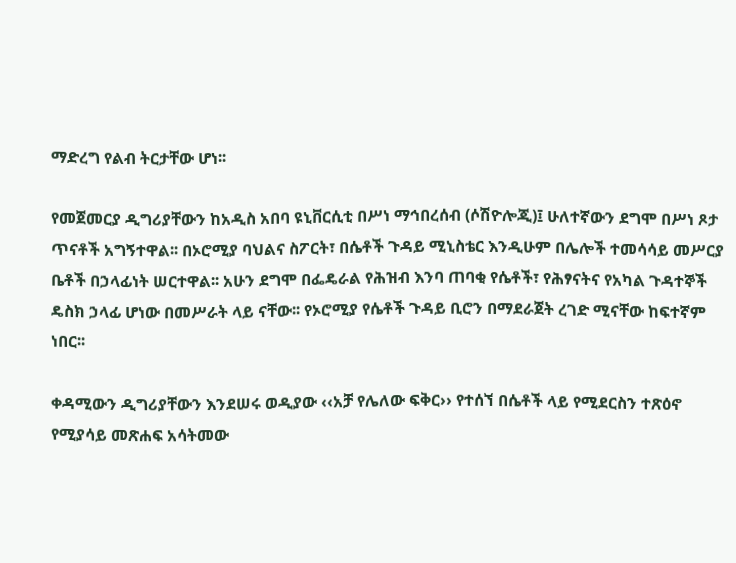ማድረግ የልብ ትርታቸው ሆነ፡፡

የመጀመርያ ዲግሪያቸውን ከአዲስ አበባ ዩኒቨርሲቲ በሥነ ማኅበረሰብ (ሶሽዮሎጂ)፤ ሁለተኛውን ደግሞ በሥነ ጾታ ጥናቶች አግኝተዋል፡፡ በኦሮሚያ ባህልና ስፖርት፣ በሴቶች ጉዳይ ሚኒስቴር እንዲሁም በሌሎች ተመሳሳይ መሥርያ ቤቶች በኃላፊነት ሠርተዋል፡፡ አሁን ደግሞ በፌዴራል የሕዝብ እንባ ጠባቂ የሴቶች፣ የሕፃናትና የአካል ጉዳተኞች ዴስክ ኃላፊ ሆነው በመሥራት ላይ ናቸው፡፡ የኦሮሚያ የሴቶች ጉዳይ ቢሮን በማደራጀት ረገድ ሚናቸው ከፍተኛም ነበር፡፡

ቀዳሚውን ዲግሪያቸውን እንደሠሩ ወዲያው ‹‹አቻ የሌለው ፍቅር›› የተሰኘ በሴቶች ላይ የሚደርስን ተጽዕኖ የሚያሳይ መጽሐፍ አሳትመው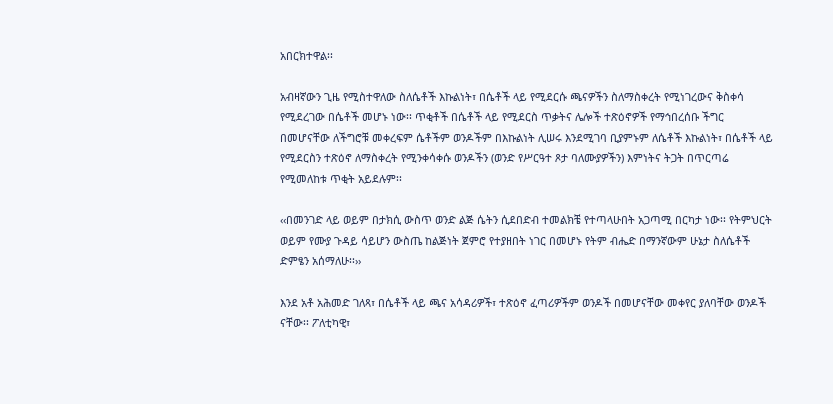አበርክተዋል፡፡

አብዛኛውን ጊዜ የሚስተዋለው ስለሴቶች እኩልነት፣ በሴቶች ላይ የሚደርሱ ጫናዎችን ስለማስቀረት የሚነገረውና ቅስቀሳ የሚደረገው በሴቶች መሆኑ ነው፡፡ ጥቂቶች በሴቶች ላይ የሚደርስ ጥቃትና ሌሎች ተጽዕኖዎች የማኅበረሰቡ ችግር በመሆናቸው ለችግሮቹ መቀረፍም ሴቶችም ወንዶችም በእኩልነት ሊሠሩ እንደሚገባ ቢያምኑም ለሴቶች እኩልነት፣ በሴቶች ላይ የሚደርስን ተጽዕኖ ለማስቀረት የሚንቀሳቀሱ ወንዶችን (ወንድ የሥርዓተ ጾታ ባለሙያዎችን) እምነትና ትጋት በጥርጣሬ የሚመለከቱ ጥቂት አይደሉም፡፡

‹‹በመንገድ ላይ ወይም በታክሲ ውስጥ ወንድ ልጅ ሴትን ሲደበድብ ተመልክቼ የተጣላሁበት አጋጣሚ በርካታ ነው፡፡ የትምህርት ወይም የሙያ ጉዳይ ሳይሆን ውስጤ ከልጅነት ጀምሮ የተያዘበት ነገር በመሆኑ የትም ብሔድ በማንኛውም ሁኔታ ስለሴቶች ድምፄን አሰማለሁ፡፡››

እንደ አቶ አሕመድ ገለጻ፣ በሴቶች ላይ ጫና አሳዳሪዎች፣ ተጽዕኖ ፈጣሪዎችም ወንዶች በመሆናቸው መቀየር ያለባቸው ወንዶች ናቸው፡፡ ፖለቲካዊ፣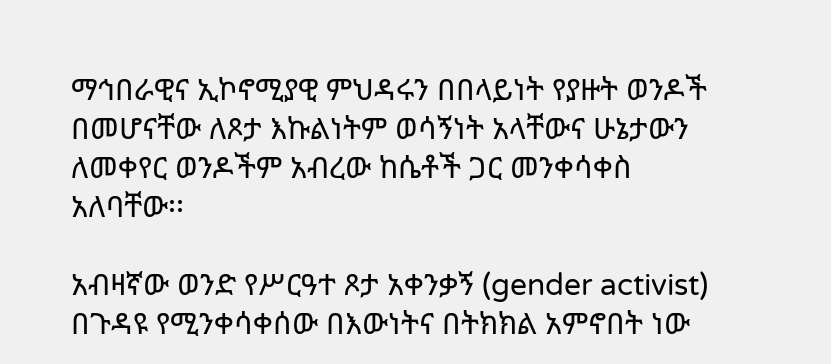ማኅበራዊና ኢኮኖሚያዊ ምህዳሩን በበላይነት የያዙት ወንዶች በመሆናቸው ለጾታ እኩልነትም ወሳኝነት አላቸውና ሁኔታውን ለመቀየር ወንዶችም አብረው ከሴቶች ጋር መንቀሳቀስ አለባቸው፡፡

አብዛኛው ወንድ የሥርዓተ ጾታ አቀንቃኝ (gender activist) በጉዳዩ የሚንቀሳቀሰው በእውነትና በትክክል አምኖበት ነው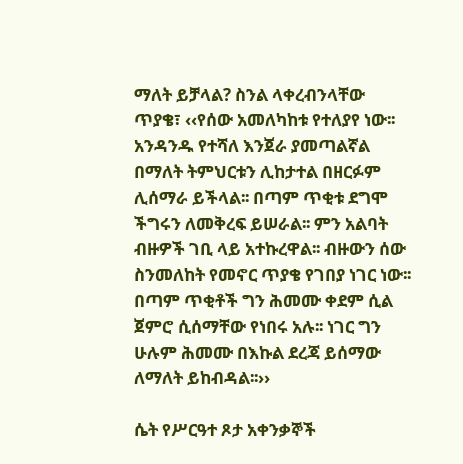ማለት ይቻላል? ስንል ላቀረብንላቸው ጥያቄ፣ ‹‹የሰው አመለካከቱ የተለያየ ነው፡፡ አንዳንዱ የተሻለ እንጀራ ያመጣልኛል በማለት ትምህርቱን ሊከታተል በዘርፉም ሊሰማራ ይችላል፡፡ በጣም ጥቂቱ ደግሞ ችግሩን ለመቅረፍ ይሠራል፡፡ ምን አልባት ብዙዎች ገቢ ላይ አተኩረዋል፡፡ ብዙውን ሰው ስንመለከት የመኖር ጥያቄ የገበያ ነገር ነው፡፡ በጣም ጥቂቶች ግን ሕመሙ ቀደም ሲል ጀምሮ ሲሰማቸው የነበሩ አሉ፡፡ ነገር ግን ሁሉም ሕመሙ በእኩል ደረጃ ይሰማው ለማለት ይከብዳል፡፡››

ሴት የሥርዓተ ጾታ አቀንቃኞች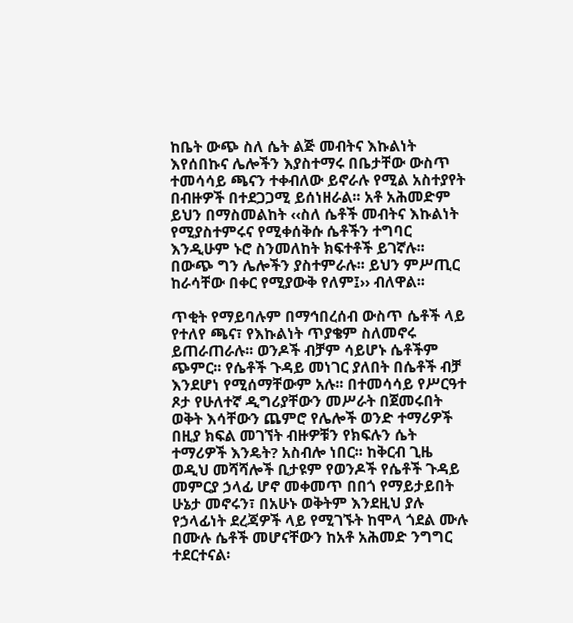ከቤት ውጭ ስለ ሴት ልጅ መብትና እኩልነት እየሰበኩና ሌሎችን እያስተማሩ በቤታቸው ውስጥ ተመሳሳይ ጫናን ተቀብለው ይኖራሉ የሚል አስተያየት በብዙዎች በተደጋጋሚ ይሰነዘራል፡፡ አቶ አሕመድም ይህን በማስመልከት ‹‹ስለ ሴቶች መብትና እኩልነት የሚያስተምሩና የሚቀሰቅሱ ሴቶችን ተግባር እንዲሁም ኑሮ ስንመለከት ክፍተቶች ይገኛሉ፡፡ በውጭ ግን ሌሎችን ያስተምራሉ፡፡ ይህን ምሥጢር ከራሳቸው በቀር የሚያውቅ የለም፤›› ብለዋል፡፡

ጥቂት የማይባሉም በማኅበረሰብ ውስጥ ሴቶች ላይ የተለየ ጫና፣ የእኩልነት ጥያቄም ስለመኖሩ ይጠራጠራሉ፡፡ ወንዶች ብቻም ሳይሆኑ ሴቶችም ጭምር፡፡ የሴቶች ጉዳይ መነገር ያለበት በሴቶች ብቻ እንደሆነ የሚሰማቸውም አሉ፡፡ በተመሳሳይ የሥርዓተ ጾታ የሁለተኛ ዲግሪያቸውን መሥራት በጀመሩበት ወቅት እሳቸውን ጨምሮ የሌሎች ወንድ ተማሪዎች በዚያ ክፍል መገኘት ብዙዎቹን የክፍሉን ሴት ተማሪዎች እንዴት? አስብሎ ነበር፡፡ ከቅርብ ጊዜ ወዲህ መሻሻሎች ቢታዩም የወንዶች የሴቶች ጉዳይ መምርያ ኃላፊ ሆኖ መቀመጥ በበጎ የማይታይበት ሁኔታ መኖሩን፣ በአሁኑ ወቅትም እንደዚህ ያሉ የኃላፊነት ደረጃዎች ላይ የሚገኙት ከሞላ ጎደል ሙሉ በሙሉ ሴቶች መሆናቸውን ከአቶ አሕመድ ንግግር ተደርተናል፡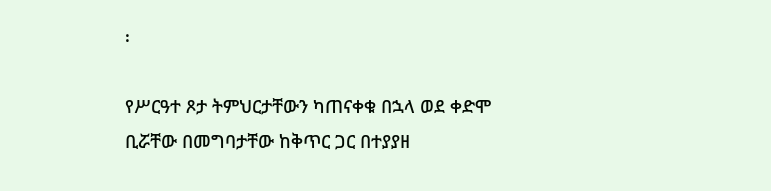፡

የሥርዓተ ጾታ ትምህርታቸውን ካጠናቀቁ በኋላ ወደ ቀድሞ ቢሯቸው በመግባታቸው ከቅጥር ጋር በተያያዘ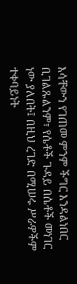እሳቸውን የገጠመ ምንም ችግር እንዳልነበር ቢገልጹልንም፣ የሴቶች ጉዳይ በሴቶች መነገር ነው ያለበት፤ በዚህ ረገድ በሚሠሩ ሥራዎችም ተቀባይነት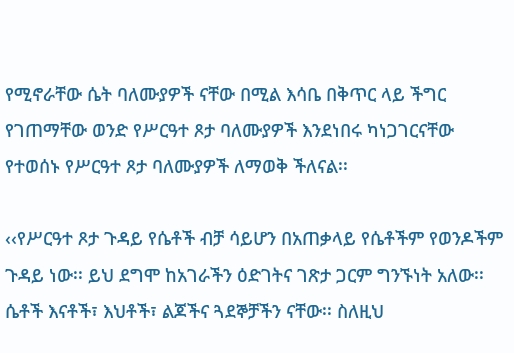የሚኖራቸው ሴት ባለሙያዎች ናቸው በሚል እሳቤ በቅጥር ላይ ችግር የገጠማቸው ወንድ የሥርዓተ ጾታ ባለሙያዎች እንደነበሩ ካነጋገርናቸው የተወሰኑ የሥርዓተ ጾታ ባለሙያዎች ለማወቅ ችለናል፡፡

‹‹የሥርዓተ ጾታ ጉዳይ የሴቶች ብቻ ሳይሆን በአጠቃላይ የሴቶችም የወንዶችም ጉዳይ ነው፡፡ ይህ ደግሞ ከአገራችን ዕድገትና ገጽታ ጋርም ግንኙነት አለው፡፡ ሴቶች እናቶች፣ እህቶች፣ ልጆችና ጓደኞቻችን ናቸው፡፡ ስለዚህ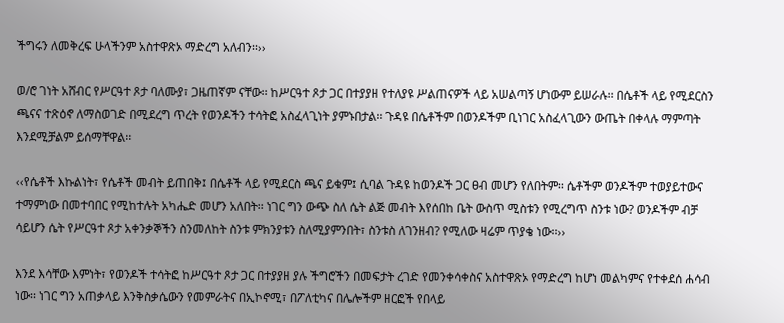ችግሩን ለመቅረፍ ሁላችንም አስተዋጽኦ ማድረግ አለብን፡፡››

ወ/ሮ ገነት አሸብር የሥርዓተ ጾታ ባለሙያ፣ ጋዜጠኛም ናቸው፡፡ ከሥርዓተ ጾታ ጋር በተያያዘ የተለያዩ ሥልጠናዎች ላይ አሠልጣኝ ሆነውም ይሠራሉ፡፡ በሴቶች ላይ የሚደርስን ጫናና ተጽዕኖ ለማስወገድ በሚደረግ ጥረት የወንዶችን ተሳትፎ አስፈላጊነት ያምኑበታል፡፡ ጉዳዩ በሴቶችም በወንዶችም ቢነገር አስፈላጊውን ውጤት በቀላሉ ማምጣት እንደሚቻልም ይሰማቸዋል፡፡

‹‹የሴቶች እኩልነት፣ የሴቶች መብት ይጠበቅ፤ በሴቶች ላይ የሚደርስ ጫና ይቁም፤ ሲባል ጉዳዩ ከወንዶች ጋር ፀብ መሆን የለበትም፡፡ ሴቶችም ወንዶችም ተወያይተውና ተማምነው በመተባበር የሚከተሉት አካሔድ መሆን አለበት፡፡ ነገር ግን ውጭ ስለ ሴት ልጅ መብት እየሰበከ ቤት ውስጥ ሚስቱን የሚረግጥ ስንቱ ነው? ወንዶችም ብቻ ሳይሆን ሴት የሥርዓተ ጾታ አቀንቃኞችን ስንመለከት ስንቱ ምክንያቱን ስለሚያምንበት፣ ስንቱስ ለገንዘብ? የሚለው ዛሬም ጥያቄ ነው፡፡››

እንደ እሳቸው እምነት፣ የወንዶች ተሳትፎ ከሥርዓተ ጾታ ጋር በተያያዘ ያሉ ችግሮችን በመፍታት ረገድ የመንቀሳቀስና አስተዋጽኦ የማድረግ ከሆነ መልካምና የተቀደሰ ሐሳብ ነው፡፡ ነገር ግን አጠቃላይ እንቅስቃሴውን የመምራትና በኢኮኖሚ፣ በፖለቲካና በሌሎችም ዘርፎች የበላይ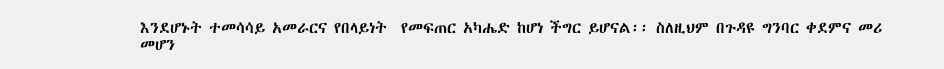እንደሆኑት ተመሳሳይ አመራርና የበላይነት  የመፍጠር አካሔድ ከሆነ ችግር ይሆናል፡፡ ስለዚህም በጉዳዩ ግንባር ቀደምና መሪ መሆን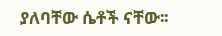ያለባቸው ሴቶች ናቸው፡፡